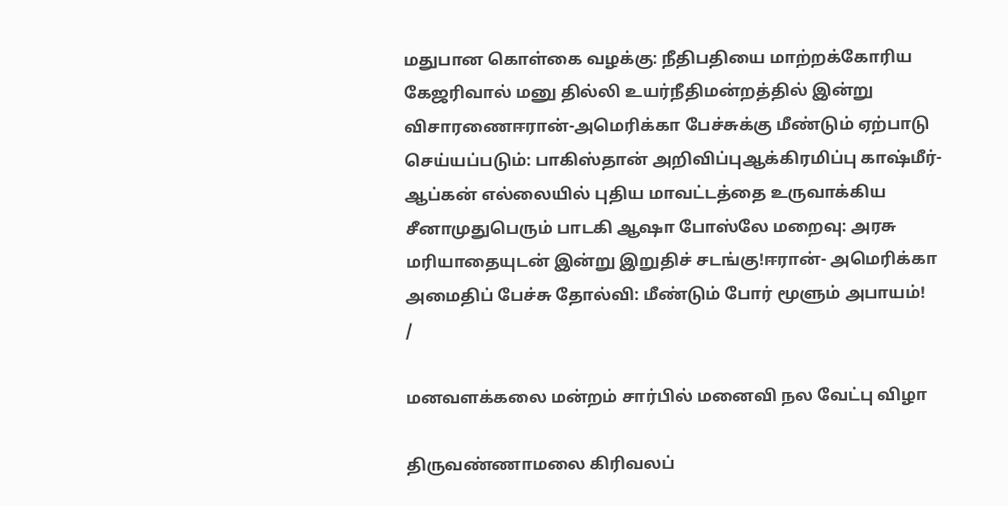மதுபான கொள்கை வழக்கு: நீதிபதியை மாற்றக்கோரிய கேஜரிவால் மனு தில்லி உயர்நீதிமன்றத்தில் இன்று விசாரணைஈரான்-அமெரிக்கா பேச்சுக்கு மீண்டும் ஏற்பாடு செய்யப்படும்: பாகிஸ்தான் அறிவிப்புஆக்கிரமிப்பு காஷ்மீர்-ஆப்கன் எல்லையில் புதிய மாவட்டத்தை உருவாக்கிய சீனாமுதுபெரும் பாடகி ஆஷா போஸ்லே மறைவு: அரசு மரியாதையுடன் இன்று இறுதிச் சடங்கு!ஈரான்- அமெரிக்கா அமைதிப் பேச்சு தோல்வி: மீண்டும் போர் மூளும் அபாயம்!
/

மனவளக்கலை மன்றம் சார்பில் மனைவி நல வேட்பு விழா

திருவண்ணாமலை கிரிவலப்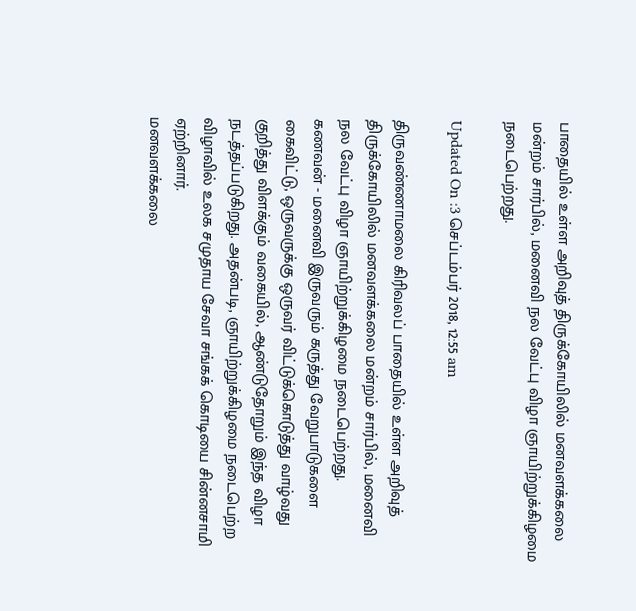பாதையில் உள்ள அறிவுத் திருக்கோயிலில் மனவளக்கலை மன்றம் சார்பில், மனைவி நல வேட்பு விழா ஞாயிற்றுக்கிழமை நடைபெற்றது.

Updated On :3 செப்டம்பர் 2018, 12:55 am

திருவண்ணாமலை கிரிவலப் பாதையில் உள்ள அறிவுத் திருக்கோயிலில் மனவளக்கலை மன்றம் சார்பில், மனைவி நல வேட்பு விழா ஞாயிற்றுக்கிழமை நடைபெற்றது.
கணவன் - மனைவி இருவரும் கருத்து வேறுபாடுகளை கைவிட்டு, ஒருவருக்கு ஒருவர் விட்டுக்கொடுத்து வாழ்வது குறித்து விளக்கும் வகையில், ஆண்டுதோறும் இந்த விழா நடத்தப்படுகிறது. அதன்படி, ஞாயிற்றுக்கிழமை நடைபெற்ற விழாவில் உலக சமுதாய சேவா சங்கக் கொடியை சின்னசாமி ஏற்றினார்.
மனவளக்கலை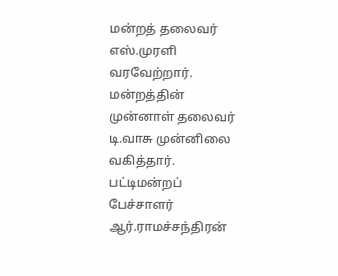மன்றத் தலைவர் எஸ்.முரளி வரவேற்றார். மன்றத்தின் முன்னாள் தலைவர் டி.வாசு முன்னிலை வகித்தார். பட்டிமன்றப் பேச்சாளர் ஆர்.ராமச்சந்திரன்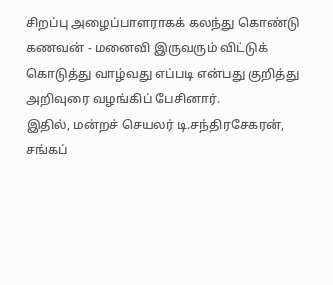சிறப்பு அழைப்பாளராகக் கலந்து கொண்டு கணவன் - மனைவி இருவரும் விட்டுக்
கொடுத்து வாழ்வது எப்படி என்பது குறித்து அறிவுரை வழங்கிப் பேசினார்.
இதில், மன்றச் செயலர் டி.சந்திரசேகரன், சங்கப்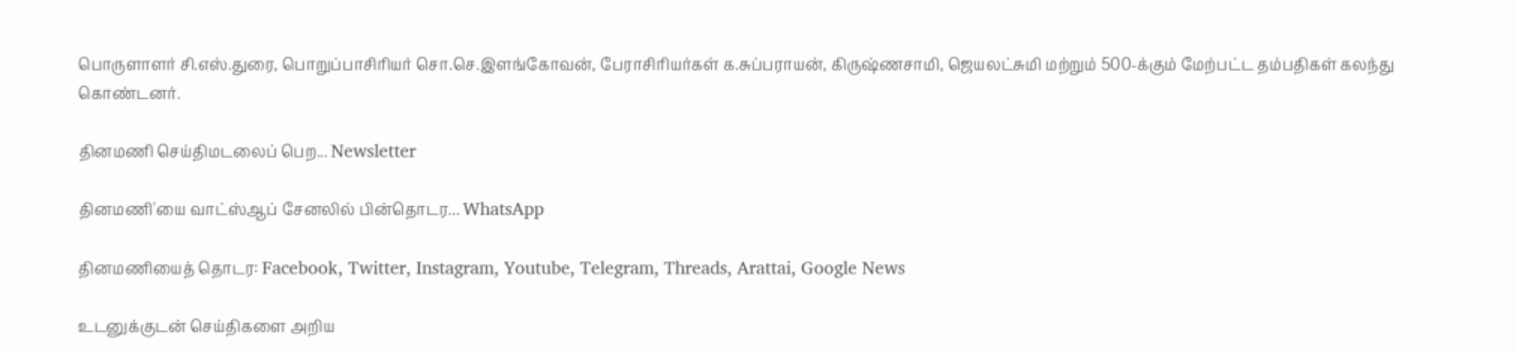பொருளாளர் சி.எஸ்.துரை, பொறுப்பாசிரியர் சொ.செ.இளங்கோவன், பேராசிரியர்கள் க.சுப்பராயன், கிருஷ்ணசாமி, ஜெயலட்சுமி மற்றும் 500-க்கும் மேற்பட்ட தம்பதிகள் கலந்து கொண்டனர்.

தினமணி செய்திமடலைப் பெற... Newsletter

தினமணி'யை வாட்ஸ்ஆப் சேனலில் பின்தொடர... WhatsApp

தினமணியைத் தொடர: Facebook, Twitter, Instagram, Youtube, Telegram, Threads, Arattai, Google News

உடனுக்குடன் செய்திகளை அறிய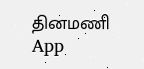தினமணி App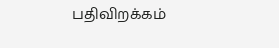பதிவிறக்கம்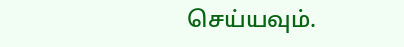செய்யவும்.